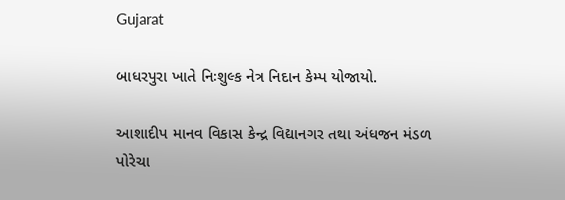Gujarat

બાધરપુરા ખાતે નિઃશુલ્ક નેત્ર નિદાન કેમ્પ યોજાયો.

આશાદીપ માનવ વિકાસ કેન્દ્ર વિદ્યાનગર તથા અંધજન મંડળ પોરેચા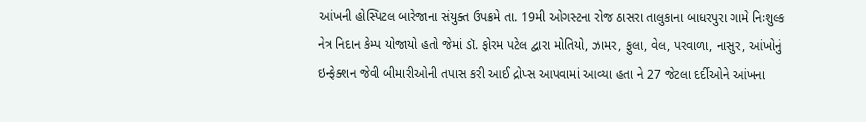આંખની હોસ્પિટલ બારેજાના સંયુક્ત ઉપક્રમે તા. 19મી ઓગસ્ટના રોજ ઠાસરા તાલુકાના બાધરપુરા ગામે નિઃશુલ્ક નેત્ર નિદાન કેમ્પ યોજાયો હતો જેમાં ડૉ. ફોરમ પટેલ દ્વારા મોતિયો, ઝામર, ફુલા, વેલ, પરવાળા, નાસુર, આંખોનું ઇન્ફેક્શન જેવી બીમારીઓની તપાસ કરી આઈ દ્રોપ્સ આપવામાં આવ્યા હતા ને 27 જેટલા દર્દીઓને આંખના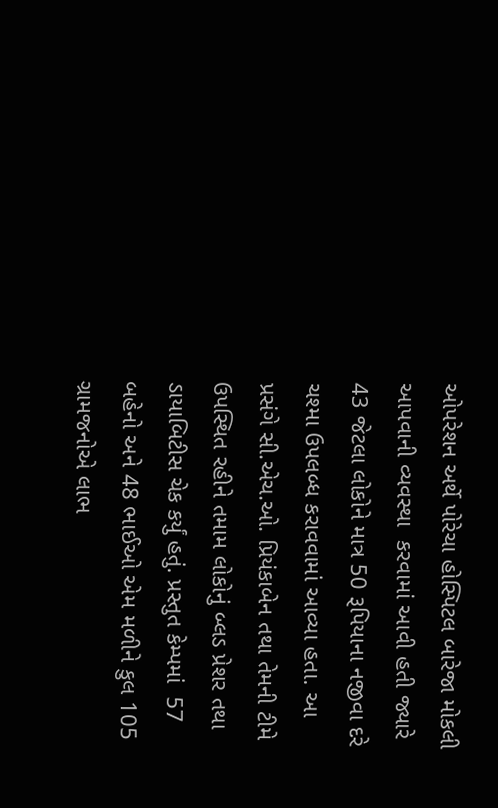ઓપરેશન અર્થે પોરેચા હોસ્પિટલ બારેજા મોકલી આપવાની વ્યવસ્થા  કરવામાં આવી હતી જ્યારે 43 જેટલા લોકોને માત્ર 50 રૂપિયાના નજીવા દરે ચશ્મા ઉપલબ્ધ કરાવવામાં આવ્યા હતા. આ પ્રસંગે સી.એચ.ઓ. પ્રિયંકાબેન તથા તેમની ટીમે ઉપસ્થિત રહીને તમામ લોકોનું બ્લડ પ્રેશર તથા ડાયાબિટીસ ચેક કર્યું હતું. પ્રસ્તુત કેમ્પમાં  57 બહેનો અને 48 ભાઈઓ એમ મળીને કુલ 105 ગ્રામજનોએ લાભ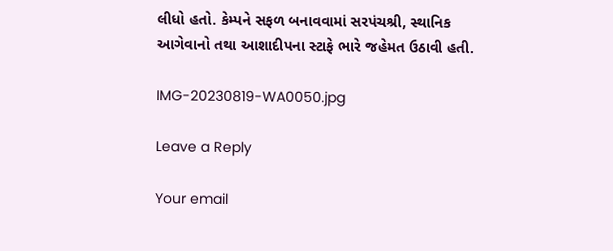લીધો હતો. કેમ્પને સફળ બનાવવામાં સરપંચશ્રી, સ્થાનિક આગેવાનો તથા આશાદીપના સ્ટાફે ભારે જહેમત ઉઠાવી હતી.

IMG-20230819-WA0050.jpg

Leave a Reply

Your email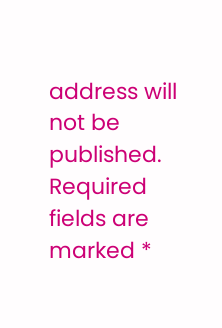address will not be published. Required fields are marked *